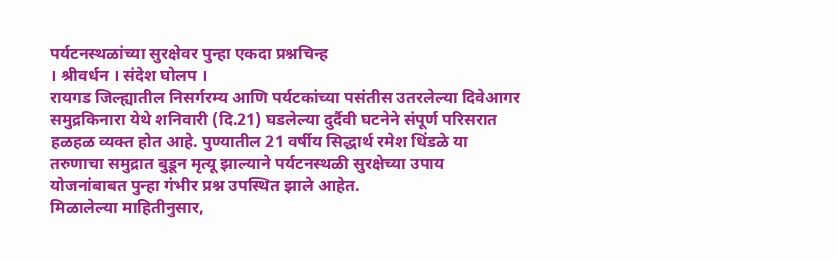पर्यटनस्थळांच्या सुरक्षेवर पुन्हा एकदा प्रश्नचिन्ह
। श्रीवर्धन । संदेश घोलप ।
रायगड जिल्ह्यातील निसर्गरम्य आणि पर्यटकांच्या पसंतीस उतरलेल्या दिवेआगर समुद्रकिनारा येथे शनिवारी (दि.21) घडलेल्या दुर्दैवी घटनेने संपूर्ण परिसरात हळहळ व्यक्त होत आहे. पुण्यातील 21 वर्षीय सिद्धार्थ रमेश धिंडळे या तरुणाचा समुद्रात बुडून मृत्यू झाल्याने पर्यटनस्थळी सुरक्षेच्या उपाय योजनांबाबत पुन्हा गंभीर प्रश्न उपस्थित झाले आहेत.
मिळालेल्या माहितीनुसार,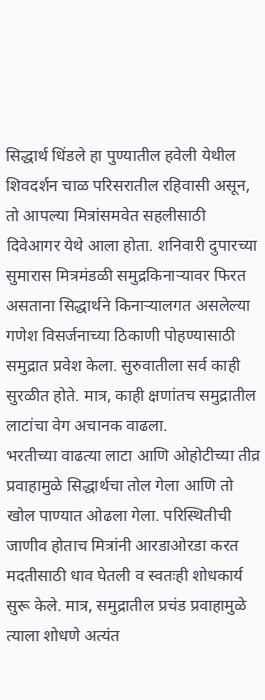सिद्धार्थ धिंडले हा पुण्यातील हवेली येथील शिवदर्शन चाळ परिसरातील रहिवासी असून, तो आपल्या मित्रांसमवेत सहलीसाठी दिवेआगर येथे आला होता. शनिवारी दुपारच्या सुमारास मित्रमंडळी समुद्रकिनाऱ्यावर फिरत असताना सिद्धार्थने किनाऱ्यालगत असलेल्या गणेश विसर्जनाच्या ठिकाणी पोहण्यासाठी समुद्रात प्रवेश केला. सुरुवातीला सर्व काही सुरळीत होते. मात्र, काही क्षणांतच समुद्रातील लाटांचा वेग अचानक वाढला.
भरतीच्या वाढत्या लाटा आणि ओहोटीच्या तीव्र प्रवाहामुळे सिद्धार्थचा तोल गेला आणि तो खोल पाण्यात ओढला गेला. परिस्थितीची जाणीव होताच मित्रांनी आरडाओरडा करत मदतीसाठी धाव घेतली व स्वतःही शोधकार्य सुरू केले. मात्र, समुद्रातील प्रचंड प्रवाहामुळे त्याला शोधणे अत्यंत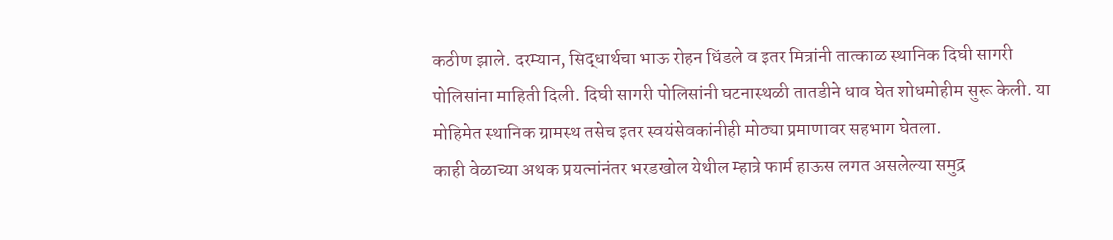कठीण झाले. दरम्यान, सिद्धार्थचा भाऊ रोहन धिंडले व इतर मित्रांनी तात्काळ स्थानिक दिघी सागरी पोलिसांना माहिती दिली. दिघी सागरी पोलिसांनी घटनास्थळी तातडीने धाव घेत शोधमोहीम सुरू केली. या मोहिमेत स्थानिक ग्रामस्थ तसेच इतर स्वयंसेवकांनीही मोठ्या प्रमाणावर सहभाग घेतला.
काही वेळाच्या अथक प्रयत्नांनंतर भरडखोल येथील म्हात्रे फार्म हाऊस लगत असलेल्या समुद्र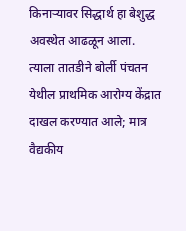किनाऱ्यावर सिद्धार्थ हा बेशुद्ध अवस्थेत आढळून आला. त्याला तातडीने बोर्ली पंचतन येथील प्राथमिक आरोग्य केंद्रात दाखल करण्यात आले; मात्र वैद्यकीय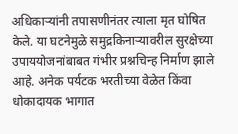अधिकाऱ्यांनी तपासणीनंतर त्याला मृत घोषित केले. या घटनेमुळे समुद्रकिनाऱ्यावरील सुरक्षेच्या उपाययोजनांबाबत गंभीर प्रश्नचिन्ह निर्माण झाले आहे. अनेक पर्यटक भरतीच्या वेळेत किंवा धोकादायक भागात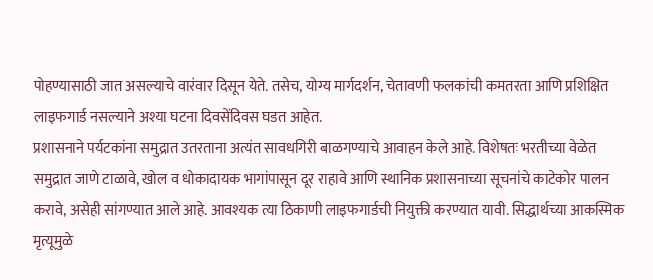पोहण्यासाठी जात असल्याचे वारंवार दिसून येते. तसेच, योग्य मार्गदर्शन, चेतावणी फलकांची कमतरता आणि प्रशिक्षित लाइफगार्ड नसल्याने अश्या घटना दिवसेंदिवस घडत आहेत.
प्रशासनाने पर्यटकांना समुद्रात उतरताना अत्यंत सावधगिरी बाळगण्याचे आवाहन केले आहे. विशेषतः भरतीच्या वेळेत समुद्रात जाणे टाळावे, खोल व धोकादायक भागांपासून दूर राहावे आणि स्थानिक प्रशासनाच्या सूचनांचे काटेकोर पालन करावे, असेही सांगण्यात आले आहे. आवश्यक त्या ठिकाणी लाइफगार्डची नियुक्ती करण्यात यावी. सिद्धार्थच्या आकस्मिक मृत्यूमुळे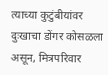त्याच्या कुटुंबीयांवर दुःखाचा डोंगर कोसळला असून, मित्रपरिवार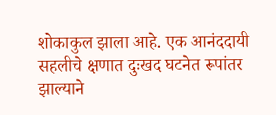शोकाकुल झाला आहे. एक आनंददायी सहलीचे क्षणात दुःखद घटनेत रूपांतर झाल्याने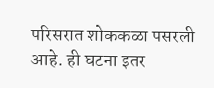परिसरात शोककळा पसरली आहे. ही घटना इतर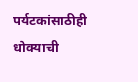पर्यटकांसाठीही धोक्याची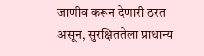जाणीव करून देणारी ठरत असून, सुरक्षिततेला प्राधान्य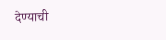देण्याची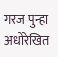गरज पुन्हा अधोरेखित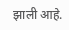झाली आहे.